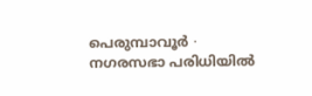പെരുമ്പാവൂർ ∙ നഗരസഭാ പരിധിയിൽ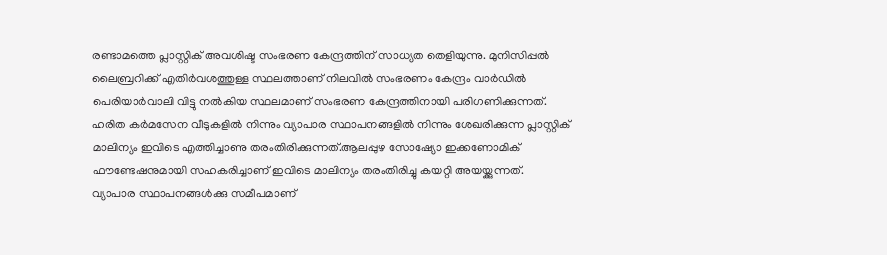രണ്ടാമത്തെ പ്ലാസ്റ്റിക് അവശിഷ്ട സംഭരണ കേന്ദ്രത്തിന് സാധ്യത തെളിയുന്നു. മുനിസിപ്പൽ ലൈബ്രറിക്ക് എതിർവശത്തുള്ള സ്ഥലത്താണ് നിലവിൽ സംഭരണം കേന്ദ്രം വാർഡിൽ പെരിയാർവാലി വിട്ടു നൽകിയ സ്ഥലമാണ് സംഭരണ കേന്ദ്രത്തിനായി പരിഗണിക്കുന്നത്. ഹരിത കർമസേന വീടുകളിൽ നിന്നും വ്യാപാര സ്ഥാപനങ്ങളിൽ നിന്നും ശേഖരിക്കുന്ന പ്ലാസ്റ്റിക് മാലിന്യം ഇവിടെ എത്തിച്ചാണു തരംതിരിക്കുന്നത്.ആലപ്പുഴ സോഷ്യോ ഇക്കണോമിക് ഫൗണ്ടേഷനുമായി സഹകരിച്ചാണ് ഇവിടെ മാലിന്യം തരംതിരിച്ചു കയറ്റി അയയ്ക്കുന്നത്.
വ്യാപാര സ്ഥാപനങ്ങൾക്കു സമീപമാണ്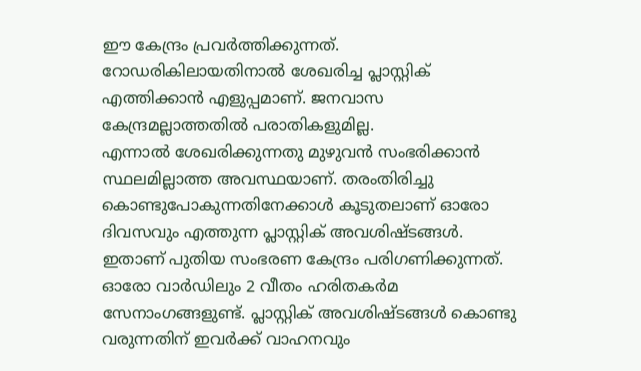ഈ കേന്ദ്രം പ്രവർത്തിക്കുന്നത്.
റോഡരികിലായതിനാൽ ശേഖരിച്ച പ്ലാസ്റ്റിക് എത്തിക്കാൻ എളുപ്പമാണ്. ജനവാസ കേന്ദ്രമല്ലാത്തതിൽ പരാതികളുമില്ല.
എന്നാൽ ശേഖരിക്കുന്നതു മുഴുവൻ സംഭരിക്കാൻ സ്ഥലമില്ലാത്ത അവസ്ഥയാണ്. തരംതിരിച്ചു കൊണ്ടുപോകുന്നതിനേക്കാൾ കൂടുതലാണ് ഓരോ ദിവസവും എത്തുന്ന പ്ലാസ്റ്റിക് അവശിഷ്ടങ്ങൾ.
ഇതാണ് പുതിയ സംഭരണ കേന്ദ്രം പരിഗണിക്കുന്നത്. ഓരോ വാർഡിലും 2 വീതം ഹരിതകർമ സേനാംഗങ്ങളുണ്ട്. പ്ലാസ്റ്റിക് അവശിഷ്ടങ്ങൾ കൊണ്ടു വരുന്നതിന് ഇവർക്ക് വാഹനവും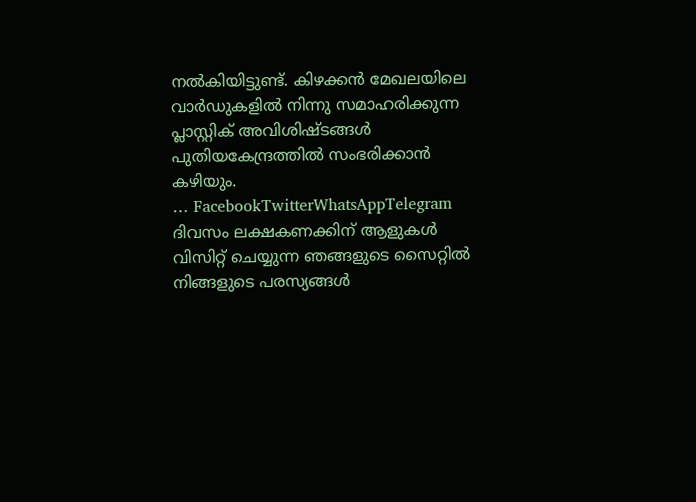നൽകിയിട്ടുണ്ട്. കിഴക്കൻ മേഖലയിലെ വാർഡുകളിൽ നിന്നു സമാഹരിക്കുന്ന പ്ലാസ്റ്റിക് അവിശിഷ്ടങ്ങൾ പുതിയകേന്ദ്രത്തിൽ സംഭരിക്കാൻ കഴിയും.
… FacebookTwitterWhatsAppTelegram
ദിവസം ലക്ഷകണക്കിന് ആളുകൾ വിസിറ്റ് ചെയ്യുന്ന ഞങ്ങളുടെ സൈറ്റിൽ നിങ്ങളുടെ പരസ്യങ്ങൾ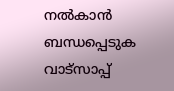നൽകാൻ ബന്ധപ്പെടുക വാട്സാപ്പ്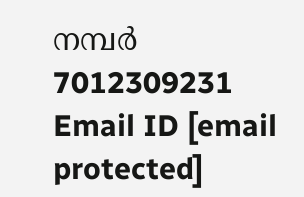നമ്പർ 7012309231 Email ID [email protected]